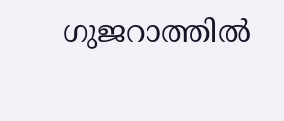ഗുജറാത്തിൽ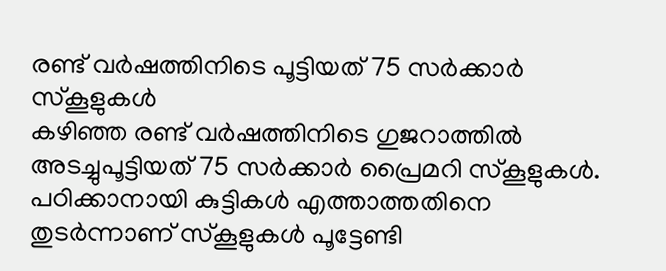രണ്ട് വർഷത്തിനിടെ പൂട്ടിയത് 75 സർക്കാർ സ്കൂളുകൾ
കഴിഞ്ഞ രണ്ട് വർഷത്തിനിടെ ഗുജറാത്തിൽ അടച്ചുപൂട്ടിയത് 75 സർക്കാർ പ്രൈമറി സ്കൂളുകൾ. പഠിക്കാനായി കുട്ടികൾ എത്താത്തതിനെ തുടർന്നാണ് സ്കൂളുകൾ പൂട്ടേണ്ടി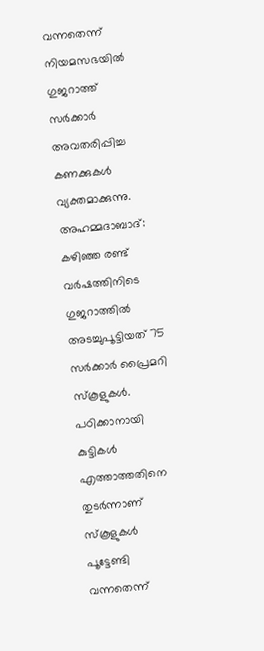വന്നതെന്ന് നിയമസഭയിൽ ഗുജറാത്ത് സർക്കാർ അവതരിപ്പിച്ച കണക്കുകൾ വ്യക്തമാക്കുന്നു.
അഹമ്മദാബാദ്: കഴിഞ്ഞ രണ്ട് വർഷത്തിനിടെ ഗുജറാത്തിൽ അടച്ചുപൂട്ടിയത് 75 സർക്കാർ പ്രൈമറി സ്കൂളുകൾ. പഠിക്കാനായി കുട്ടികൾ എത്താത്തതിനെ തുടർന്നാണ് സ്കൂളുകൾ പൂട്ടേണ്ടി വന്നതെന്ന്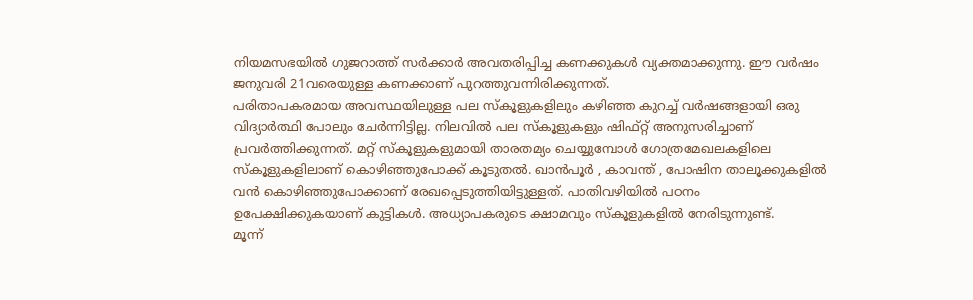നിയമസഭയിൽ ഗുജറാത്ത് സർക്കാർ അവതരിപ്പിച്ച കണക്കുകൾ വ്യക്തമാക്കുന്നു. ഈ വർഷം ജനുവരി 21വരെയുള്ള കണക്കാണ് പുറത്തുവന്നിരിക്കുന്നത്.
പരിതാപകരമായ അവസ്ഥയിലുള്ള പല സ്കൂളുകളിലും കഴിഞ്ഞ കുറച്ച് വർഷങ്ങളായി ഒരു വിദ്യാർത്ഥി പോലും ചേർന്നിട്ടില്ല. നിലവിൽ പല സ്കൂളുകളും ഷിഫ്റ്റ് അനുസരിച്ചാണ് പ്രവർത്തിക്കുന്നത്. മറ്റ് സ്കൂളുകളുമായി താരതമ്യം ചെയ്യുമ്പോൾ ഗോത്രമേഖലകളിലെ സ്കൂളുകളിലാണ് കൊഴിഞ്ഞുപോക്ക് കൂടുതൽ. ഖാൻപൂർ , കാവന്ത് , പോഷിന താലൂക്കുകളിൽ വൻ കൊഴിഞ്ഞുപോക്കാണ് രേഖപ്പെടുത്തിയിട്ടുള്ളത്. പാതിവഴിയിൽ പഠനം ഉപേക്ഷിക്കുകയാണ് കുട്ടികൾ. അധ്യാപകരുടെ ക്ഷാമവും സ്കൂളുകളിൽ നേരിടുന്നുണ്ട്.
മൂന്ന്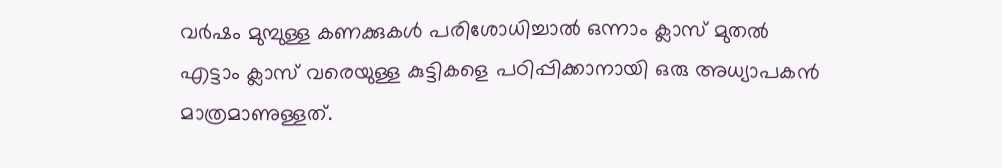വർഷം മുമ്പുള്ള കണക്കുകൾ പരിശോധിച്ചാൽ ഒന്നാം ക്ലാസ് മുതൽ എട്ടാം ക്ലാസ് വരെയുള്ള കുട്ടികളെ പഠിപ്പിക്കാനായി ഒരു അധ്യാപകൻ മാത്രമാണുള്ളത്.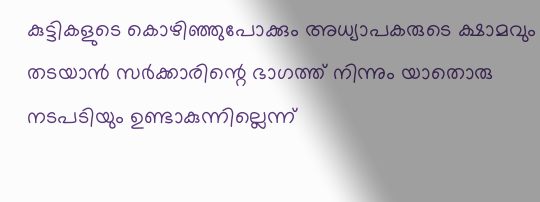കുട്ടികളുടെ കൊഴിഞ്ഞുപോക്കും അധ്യാപകരുടെ ക്ഷാമവും തടയാൻ സർക്കാരിന്റെ ഭാഗത്ത് നിന്നും യാതൊരു നടപടിയും ഉണ്ടാകുന്നില്ലെന്ന്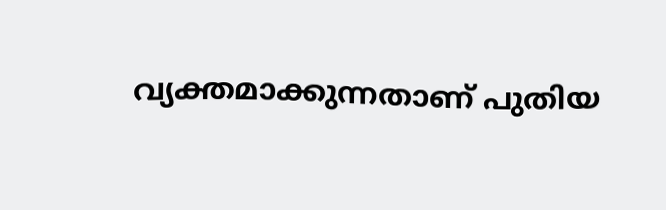വ്യക്തമാക്കുന്നതാണ് പുതിയ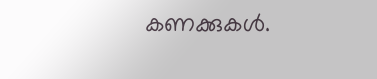കണക്കുകൾ.